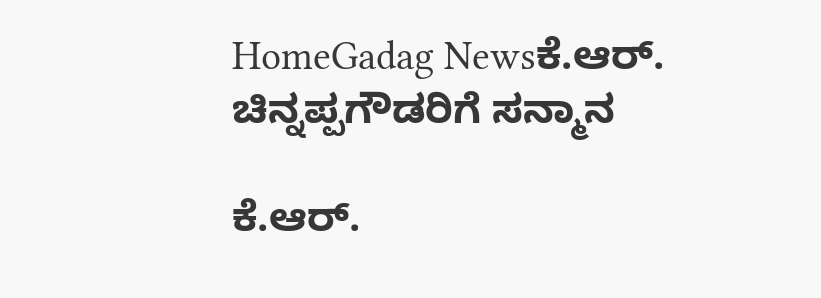HomeGadag Newsಕೆ.ಆರ್. ಚಿನ್ನಪ್ಪಗೌಡರಿಗೆ ಸನ್ಮಾನ

ಕೆ.ಆರ್.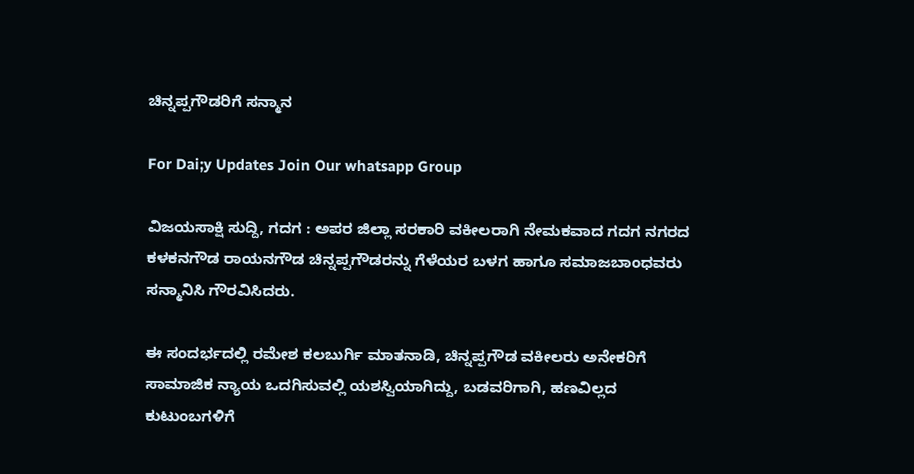ಚಿನ್ನಪ್ಪಗೌಡರಿಗೆ ಸನ್ಮಾನ

For Dai;y Updates Join Our whatsapp Group

ವಿಜಯಸಾಕ್ಷಿ ಸುದ್ದಿ, ಗದಗ : ಅಪರ ಜಿಲ್ಲಾ ಸರಕಾರಿ ವಕೀಲರಾಗಿ ನೇಮಕವಾದ ಗದಗ ನಗರದ ಕಳಕನಗೌಡ ರಾಯನಗೌಡ ಚಿನ್ನಪ್ಪಗೌಡರನ್ನು ಗೆಳೆಯರ ಬಳಗ ಹಾಗೂ ಸಮಾಜಬಾಂಧವರು ಸನ್ಮಾನಿಸಿ ಗೌರವಿಸಿದರು.

ಈ ಸಂದರ್ಭದಲ್ಲಿ ರಮೇಶ ಕಲಬುರ್ಗಿ ಮಾತನಾಡಿ, ಚಿನ್ನಪ್ಪಗೌಡ ವಕೀಲರು ಅನೇಕರಿಗೆ ಸಾಮಾಜಿಕ ನ್ಯಾಯ ಒದಗಿಸುವಲ್ಲಿ ಯಶಸ್ವಿಯಾಗಿದ್ದು, ಬಡವರಿಗಾಗಿ, ಹಣವಿಲ್ಲದ ಕುಟುಂಬಗಳಿಗೆ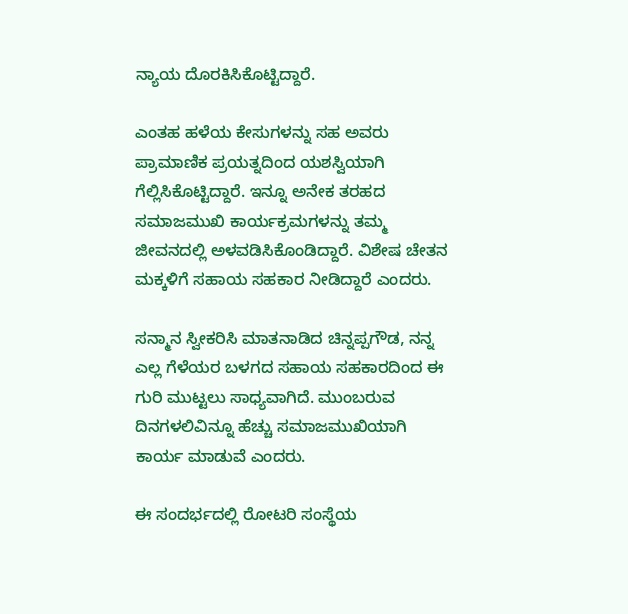ನ್ಯಾಯ ದೊರಕಿಸಿಕೊಟ್ಟಿದ್ದಾರೆ.

ಎಂತಹ ಹಳೆಯ ಕೇಸುಗಳನ್ನು ಸಹ ಅವರು ಪ್ರಾಮಾಣಿಕ ಪ್ರಯತ್ನದಿಂದ ಯಶಸ್ವಿಯಾಗಿ ಗೆಲ್ಲಿಸಿಕೊಟ್ಟಿದ್ದಾರೆ. ಇನ್ನೂ ಅನೇಕ ತರಹದ ಸಮಾಜಮುಖಿ ಕಾರ್ಯಕ್ರಮಗಳನ್ನು ತಮ್ಮ ಜೀವನದಲ್ಲಿ ಅಳವಡಿಸಿಕೊಂಡಿದ್ದಾರೆ. ವಿಶೇಷ ಚೇತನ ಮಕ್ಕಳಿಗೆ ಸಹಾಯ ಸಹಕಾರ ನೀಡಿದ್ದಾರೆ ಎಂದರು.

ಸನ್ಮಾನ ಸ್ವೀಕರಿಸಿ ಮಾತನಾಡಿದ ಚಿನ್ನಪ್ಪಗೌಡ, ನನ್ನ ಎಲ್ಲ ಗೆಳೆಯರ ಬಳಗದ ಸಹಾಯ ಸಹಕಾರದಿಂದ ಈ ಗುರಿ ಮುಟ್ಟಲು ಸಾಧ್ಯವಾಗಿದೆ. ಮುಂಬರುವ ದಿನಗಳಲಿವಿನ್ನೂ ಹೆಚ್ಚು ಸಮಾಜಮುಖಿಯಾಗಿ ಕಾರ್ಯ ಮಾಡುವೆ ಎಂದರು.

ಈ ಸಂದರ್ಭದಲ್ಲಿ ರೋಟರಿ ಸಂಸ್ಥೆಯ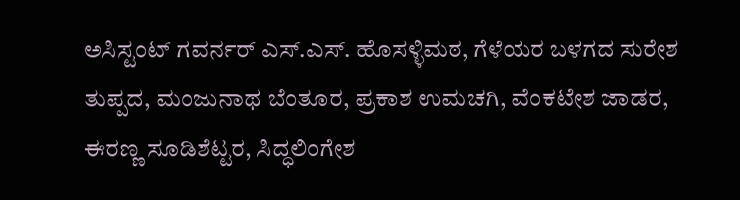ಅಸಿಸ್ಟಂಟ್ ಗವರ್ನರ್ ಎಸ್.ಎಸ್. ಹೊಸಳ್ಳಿಮಠ, ಗೆಳೆಯರ ಬಳಗದ ಸುರೇಶ ತುಪ್ಪದ, ಮಂಜುನಾಥ ಬೆಂತೂರ, ಪ್ರಕಾಶ ಉಮಚಗಿ, ವೆಂಕಟೇಶ ಜಾಡರ, ಈರಣ್ಣ ಸೂಡಿಶೆಟ್ಟರ, ಸಿದ್ಧಲಿಂಗೇಶ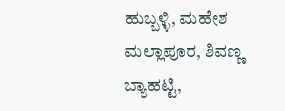ಹುಬ್ಬಳ್ಳಿ, ಮಹೇಶ ಮಲ್ಲಾಪೂರ, ಶಿವಣ್ಣ ಬ್ಯಾಹಟ್ಟಿ,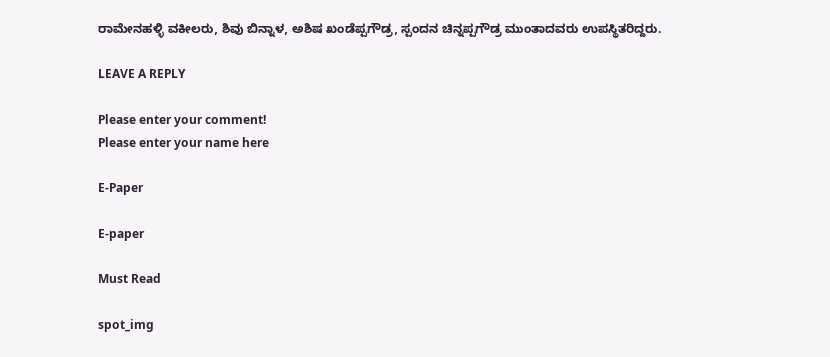ರಾಮೇನಹಳ್ಳಿ ವಕೀಲರು, ಶಿವು ಬಿನ್ನಾಳ, ಅಶಿಷ ಖಂಡೆಪ್ಪಗೌಡ್ರ, ಸ್ಪಂದನ ಚಿನ್ನಪ್ಪಗೌಡ್ರ ಮುಂತಾದವರು ಉಪಸ್ಥಿತರಿದ್ದರು.

LEAVE A REPLY

Please enter your comment!
Please enter your name here

E-Paper

E-paper

Must Read

spot_img